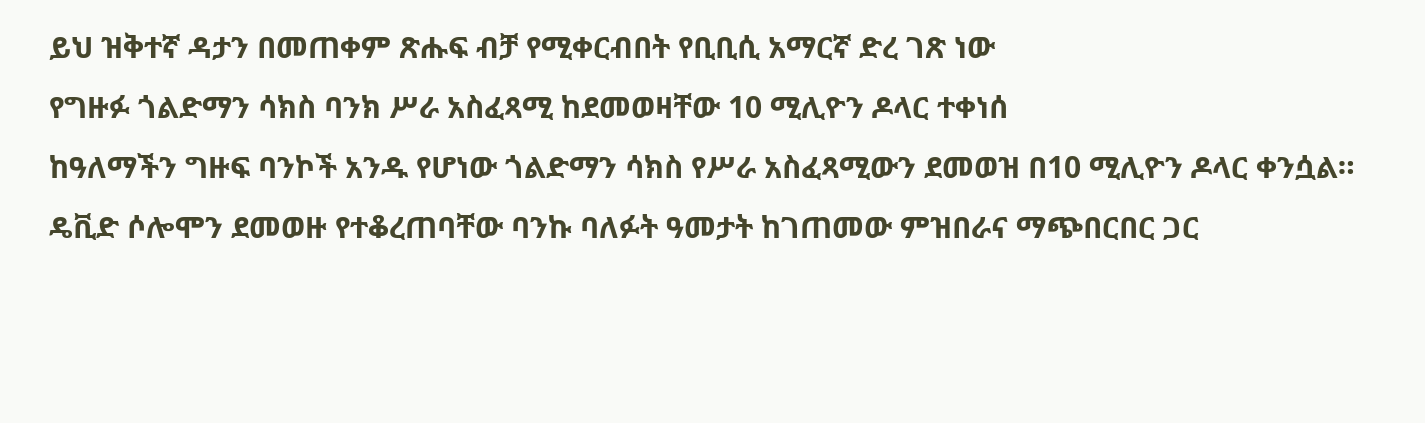ይህ ዝቅተኛ ዳታን በመጠቀም ጽሑፍ ብቻ የሚቀርብበት የቢቢሲ አማርኛ ድረ ገጽ ነው
የግዙፉ ጎልድማን ሳክስ ባንክ ሥራ አስፈጻሚ ከደመወዛቸው 10 ሚሊዮን ዶላር ተቀነሰ
ከዓለማችን ግዙፍ ባንኮች አንዱ የሆነው ጎልድማን ሳክስ የሥራ አስፈጻሚውን ደመወዝ በ10 ሚሊዮን ዶላር ቀንሷል።
ዴቪድ ሶሎሞን ደመወዙ የተቆረጠባቸው ባንኩ ባለፉት ዓመታት ከገጠመው ምዝበራና ማጭበርበር ጋር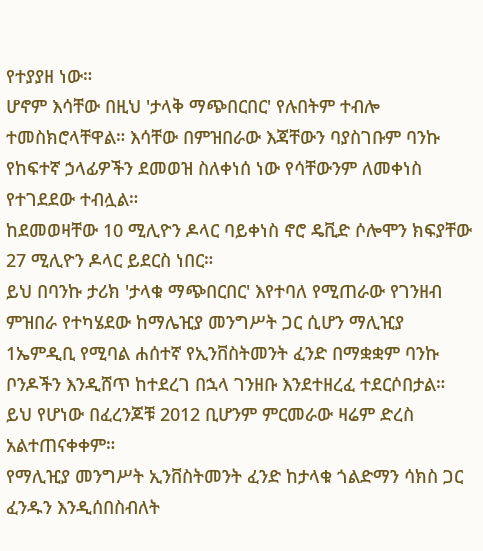የተያያዘ ነው።
ሆኖም እሳቸው በዚህ 'ታላቅ ማጭበርበር' የሉበትም ተብሎ ተመስክሮላቸዋል። እሳቸው በምዝበራው እጃቸውን ባያስገቡም ባንኩ የከፍተኛ ኃላፊዎችን ደመወዝ ስለቀነሰ ነው የሳቸውንም ለመቀነስ የተገደደው ተብሏል።
ከደመወዛቸው 10 ሚሊዮን ዶላር ባይቀነስ ኖሮ ዴቪድ ሶሎሞን ክፍያቸው 27 ሚሊዮን ዶላር ይደርስ ነበር።
ይህ በባንኩ ታሪክ 'ታላቁ ማጭበርበር' እየተባለ የሚጠራው የገንዘብ ምዝበራ የተካሄደው ከማሌዢያ መንግሥት ጋር ሲሆን ማሊዢያ 1ኤምዲቢ የሚባል ሐሰተኛ የኢንቨስትመንት ፈንድ በማቋቋም ባንኩ ቦንዶችን እንዲሸጥ ከተደረገ በኋላ ገንዘቡ እንደተዘረፈ ተደርሶበታል።
ይህ የሆነው በፈረንጆቹ 2012 ቢሆንም ምርመራው ዛሬም ድረስ አልተጠናቀቀም።
የማሊዢያ መንግሥት ኢንቨስትመንት ፈንድ ከታላቁ ጎልድማን ሳክስ ጋር ፈንዱን እንዲሰበስብለት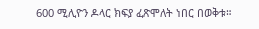600 ሚሊዮን ዶላር ክፍያ ፈጽሞለት ነበር በወቅቱ።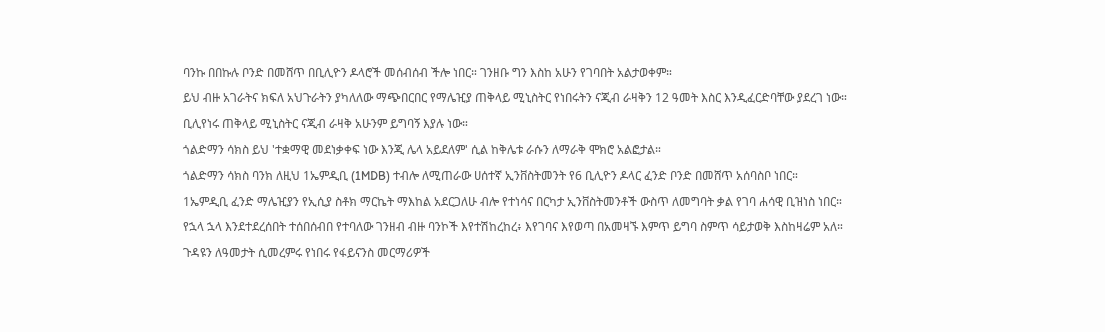ባንኩ በበኩሉ ቦንድ በመሸጥ በቢሊዮን ዶላሮች መሰብሰብ ችሎ ነበር። ገንዘቡ ግን እስከ አሁን የገባበት አልታወቀም።
ይህ ብዙ አገራትና ክፍለ አህጉራትን ያካለለው ማጭበርበር የማሌዢያ ጠቅላይ ሚኒስትር የነበሩትን ናጂብ ራዛቅን 12 ዓመት እስር እንዲፈርድባቸው ያደረገ ነው።
ቢሊየነሩ ጠቅላይ ሚኒስትር ናጂብ ራዛቅ አሁንም ይግባኝ እያሉ ነው።
ጎልድማን ሳክስ ይህ 'ተቋማዊ መደነቃቀፍ ነው እንጂ ሌላ አይደለም' ሲል ከቅሌቱ ራሱን ለማራቅ ሞክሮ አልፎታል።
ጎልድማን ሳክስ ባንክ ለዚህ 1ኤምዲቢ (1MDB) ተብሎ ለሚጠራው ሀሰተኛ ኢንቨስትመንት የ6 ቢሊዮን ዶላር ፈንድ ቦንድ በመሸጥ አሰባስቦ ነበር።
1ኤምዲቢ ፈንድ ማሌዢያን የኢሲያ ስቶክ ማርኬት ማእከል አደርጋለሁ ብሎ የተነሳና በርካታ ኢንቨስትመንቶች ውስጥ ለመግባት ቃል የገባ ሐሳዊ ቢዝነስ ነበር።
የኋላ ኋላ እንደተደረሰበት ተሰበሰብበ የተባለው ገንዘብ ብዙ ባንኮች እየተሽከረከረ፥ እየገባና እየወጣ በአመዛኙ እምጥ ይግባ ስምጥ ሳይታወቅ እስከዛሬም አለ።
ጉዳዩን ለዓመታት ሲመረምሩ የነበሩ የፋይናንስ መርማሪዎች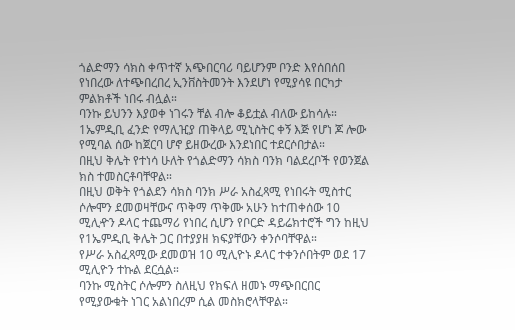ጎልድማን ሳክስ ቀጥተኛ አጭበርባሪ ባይሆንም ቦንድ እየሰበሰበ የነበረው ለተጭበረበረ ኢንቨስትመንት እንደሆነ የሚያሳዩ በርካታ ምልክቶች ነበሩ ብሏል።
ባንኩ ይህንን እያወቀ ነገሩን ቸል ብሎ ቆይቷል ብለው ይከሳሉ።
1ኤምዲቢ ፈንድ የማሊዢያ ጠቅላይ ሚኒስትር ቀኝ እጅ የሆነ ጆ ሎው የሚባል ሰው ከጀርባ ሆኖ ይዘውረው እንደነበር ተደርሶበታል።
በዚህ ቅሌት የተነሳ ሁለት የጎልድማን ሳክስ ባንክ ባልደረቦች የወንጀል ክስ ተመስርቶባቸዋል።
በዚህ ወቅት የጎልደን ሳክስ ባንክ ሥራ አስፈጻሚ የነበሩት ሚስተር ሶሎሞን ደመወዛቸውና ጥቅማ ጥቅሙ አሁን ከተጠቀሰው 10 ሚሊዯን ዶላር ተጨማሪ የነበረ ሲሆን የቦርድ ዳይሬክተሮች ግን ከዚህ የ1ኤምዲቢ ቅሌት ጋር በተያያዘ ክፍያቸውን ቀንሶባቸዋል።
የሥራ አስፈጻሚው ደመወዝ 10 ሚሊዮኑ ዶላር ተቀንሶበትም ወደ 17 ሚሊዮን ተኩል ደርሷል።
ባንኩ ሚስትር ሶሎምን ስለዚህ የክፍለ ዘመኑ ማጭበርበር የሚያውቁት ነገር አልነበረም ሲል መስክሮላቸዋል።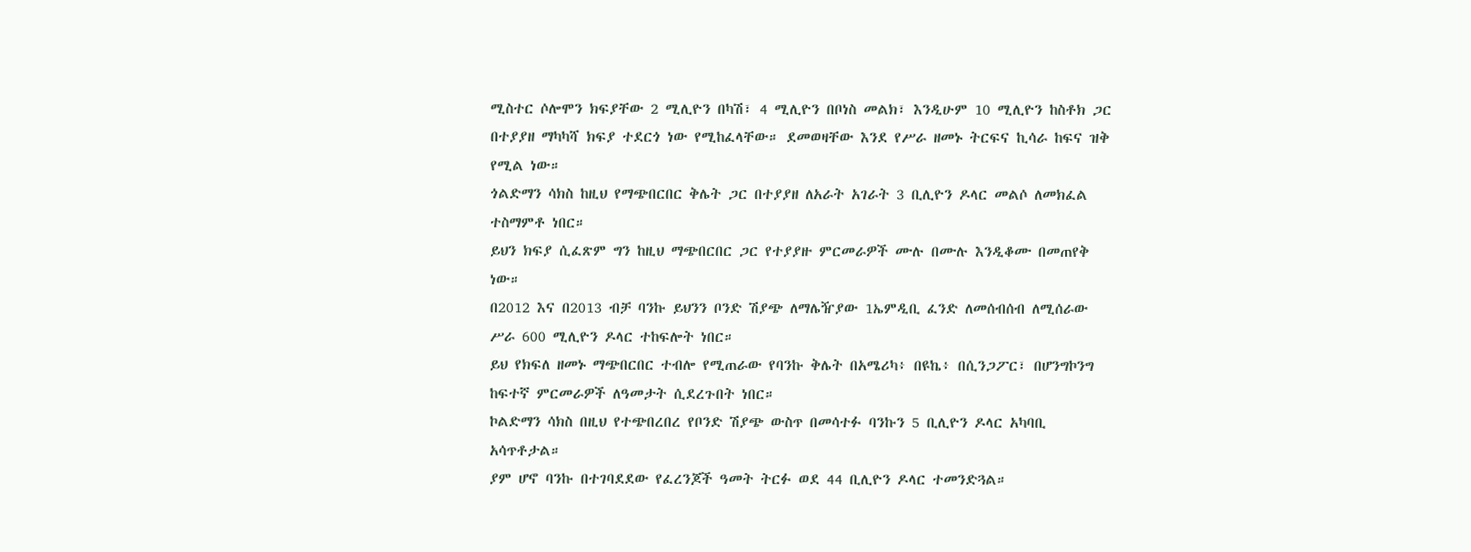ሚስተር ሶሎሞን ክፍያቸው 2 ሚሊዮን በካሽ፣ 4 ሚሊዮን በቦነስ መልክ፣ እንዲሁም 10 ሚሊዮን ከስቶክ ጋር በተያያዘ ማካካሻ ክፍያ ተደርጎ ነው የሚከፈላቸው። ደመወዛቸው እንደ የሥራ ዘመኑ ትርፍና ኪሳራ ከፍና ዝቅ የሚል ነው።
ጎልድማን ሳክስ ከዚህ የማጭበርበር ቅሌት ጋር በተያያዘ ለአራት አገራት 3 ቢሊዮን ዶላር መልሶ ለመክፈል ተስማምቶ ነበር።
ይህን ክፍያ ሲፈጽም ግን ከዚህ ማጭበርበር ጋር የተያያዙ ምርመራዎች ሙሉ በሙሉ እንዲቆሙ በመጠየቅ ነው።
በ2012 እና በ2013 ብቻ ባንኩ ይህንን ቦንድ ሽያጭ ለማሌዥያው 1ኤምዲቢ ፈንድ ለመሰብሰብ ለሚሰራው ሥራ 600 ሚሊዮን ዶላር ተከፍሎት ነበር።
ይህ የክፍለ ዘመኑ ማጭበርበር ተብሎ የሚጠራው የባንኩ ቅሌት በአሜሪካ፥ በዩኬ፥ በሲንጋፖር፣ በሆንግኮንግ ከፍተኛ ምርመራዎች ለዓመታት ሲደረጉበት ነበር።
ኮልድማን ሳክስ በዚህ የተጭበረበረ የቦንድ ሽያጭ ውስጥ በመሳተፉ ባንኩን 5 ቢሊዮን ዶላር አካባቢ አሳጥቶታል።
ያም ሆኖ ባንኩ በተገባደደው የፈረንጆች ዓመት ትርፉ ወደ 44 ቢሊዮን ዶላር ተመንድጓል።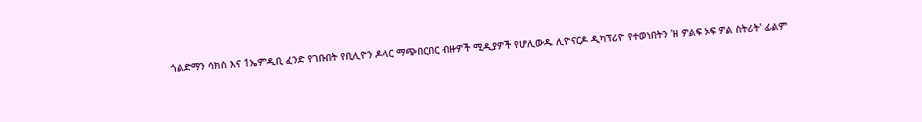ጎልድማን ሳክስ እና 1ኤምዲቢ ፈንድ የገቡበት የቢሊዮን ዶላር ማጭበርበር ብዙዎች ሚዲያዎች የሆሊውዱ ሊዮናርዶ ዲካፕሪዮ የተወነበትን 'ዘ ዎልፍ ኦፍ ዎል ስትሪት' ፊልም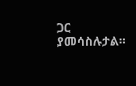ጋር ያመሳስሉታል።